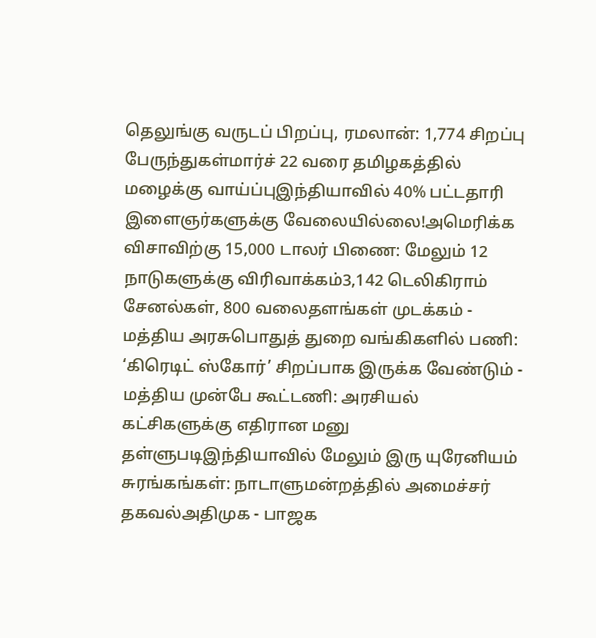தெலுங்கு வருடப் பிறப்பு, ரமலான்: 1,774 சிறப்பு பேருந்துகள்மார்ச் 22 வரை தமிழகத்தில் மழைக்கு வாய்ப்புஇந்தியாவில் 40% பட்டதாரி இளைஞர்களுக்கு வேலையில்லை!அமெரிக்க விசாவிற்கு 15,000 டாலர் பிணை: மேலும் 12 நாடுகளுக்கு விரிவாக்கம்3,142 டெலிகிராம் சேனல்கள், 800 வலைதளங்கள் முடக்கம் - மத்திய அரசுபொதுத் துறை வங்கிகளில் பணி: ‘கிரெடிட் ஸ்கோர்’ சிறப்பாக இருக்க வேண்டும் - மத்திய முன்பே கூட்டணி: அரசியல் கட்சிகளுக்கு எதிரான மனு தள்ளுபடிஇந்தியாவில் மேலும் இரு யுரேனியம் சுரங்கங்கள்: நாடாளுமன்றத்தில் அமைச்சர் தகவல்அதிமுக - பாஜக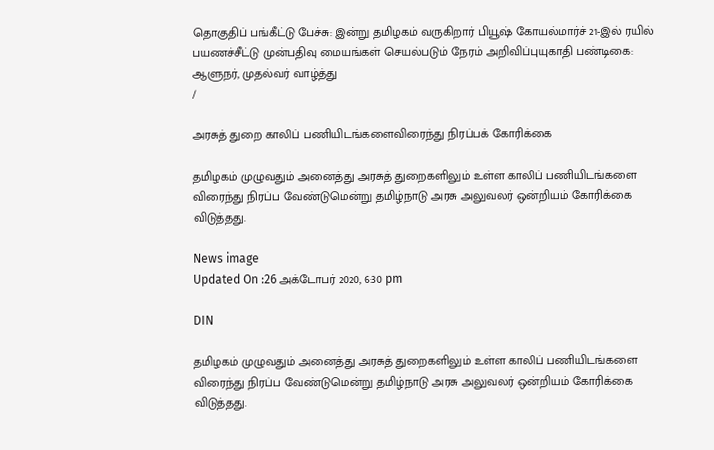தொகுதிப் பங்கீட்டு பேச்சு: இன்று தமிழகம் வருகிறார் பியூஷ் கோயல்மார்ச் 21-இல் ரயில் பயணச்சீட்டு முன்பதிவு மையங்கள் செயல்படும் நேரம் அறிவிப்புயுகாதி பண்டிகை: ஆளுநர், முதல்வர் வாழ்த்து
/

அரசுத் துறை காலிப் பணியிடங்களைவிரைந்து நிரப்பக் கோரிக்கை

தமிழகம் முழுவதும் அனைத்து அரசுத் துறைகளிலும் உள்ள காலிப் பணியிடங்களை விரைந்து நிரப்ப வேண்டுமென்று தமிழ்நாடு அரசு அலுவலர் ஒன்றியம் கோரிக்கை விடுத்தது.

News image
Updated On :26 அக்டோபர் 2020, 6:30 pm

DIN

தமிழகம் முழுவதும் அனைத்து அரசுத் துறைகளிலும் உள்ள காலிப் பணியிடங்களை விரைந்து நிரப்ப வேண்டுமென்று தமிழ்நாடு அரசு அலுவலர் ஒன்றியம் கோரிக்கை விடுத்தது.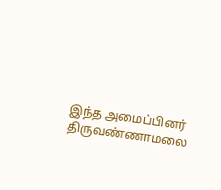இந்த அமைப்பினர் திருவண்ணாமலை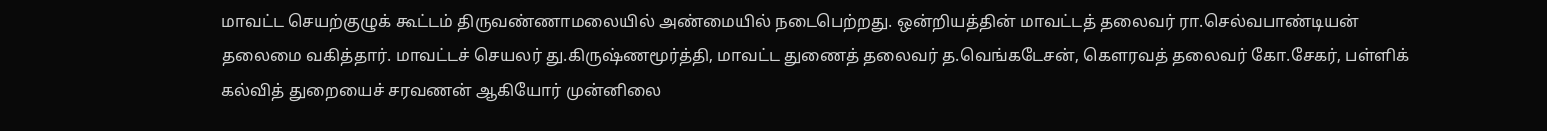மாவட்ட செயற்குழுக் கூட்டம் திருவண்ணாமலையில் அண்மையில் நடைபெற்றது. ஒன்றியத்தின் மாவட்டத் தலைவர் ரா.செல்வபாண்டியன் தலைமை வகித்தார். மாவட்டச் செயலர் து.கிருஷ்ணமூர்த்தி, மாவட்ட துணைத் தலைவர் த.வெங்கடேசன், கௌரவத் தலைவர் கோ.சேகர், பள்ளிக் கல்வித் துறையைச் சரவணன் ஆகியோர் முன்னிலை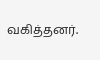வகித்தனர்.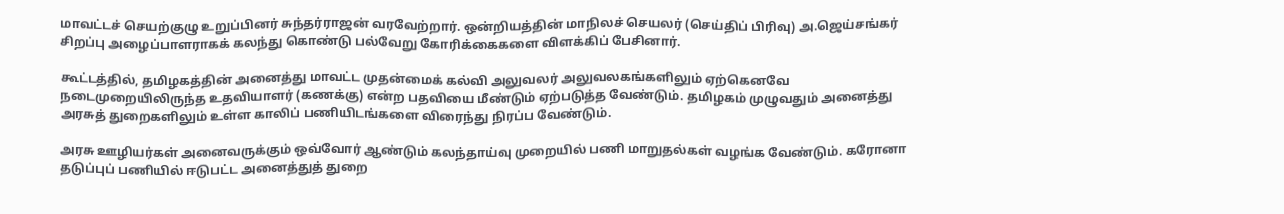மாவட்டச் செயற்குழு உறுப்பினர் சுந்தர்ராஜன் வரவேற்றார். ஒன்றியத்தின் மாநிலச் செயலர் (செய்திப் பிரிவு) அ.ஜெய்சங்கர் சிறப்பு அழைப்பாளராகக் கலந்து கொண்டு பல்வேறு கோரிக்கைகளை விளக்கிப் பேசினார்.

கூட்டத்தில், தமிழகத்தின் அனைத்து மாவட்ட முதன்மைக் கல்வி அலுவலர் அலுவலகங்களிலும் ஏற்கெனவே நடைமுறையிலிருந்த உதவியாளர் (கணக்கு) என்ற பதவியை மீண்டும் ஏற்படுத்த வேண்டும். தமிழகம் முழுவதும் அனைத்து அரசுத் துறைகளிலும் உள்ள காலிப் பணியிடங்களை விரைந்து நிரப்ப வேண்டும்.

அரசு ஊழியர்கள் அனைவருக்கும் ஒவ்வோர் ஆண்டும் கலந்தாய்வு முறையில் பணி மாறுதல்கள் வழங்க வேண்டும். கரோனா தடுப்புப் பணியில் ஈடுபட்ட அனைத்துத் துறை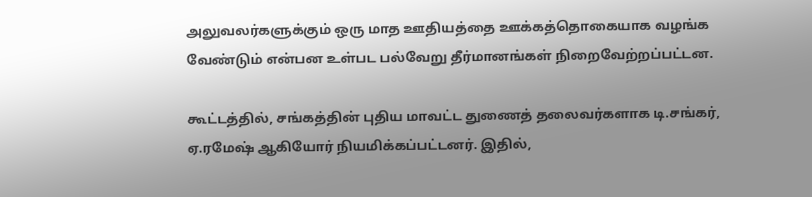அலுவலர்களுக்கும் ஒரு மாத ஊதியத்தை ஊக்கத்தொகையாக வழங்க வேண்டும் என்பன உள்பட பல்வேறு தீர்மானங்கள் நிறைவேற்றப்பட்டன.

கூட்டத்தில், சங்கத்தின் புதிய மாவட்ட துணைத் தலைவர்களாக டி.சங்கர், ஏ.ரமேஷ் ஆகியோர் நியமிக்கப்பட்டனர். இதில்,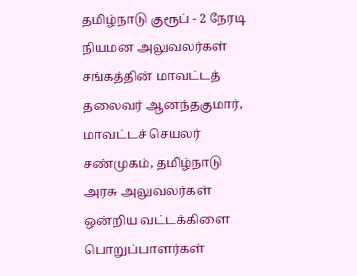தமிழ்நாடு குரூப் - 2 நேரடி நியமன அலுவலர்கள் சங்கத்தின் மாவட்டத் தலைவர் ஆனந்தகுமார், மாவட்டச் செயலர் சண்முகம், தமிழ்நாடு அரசு அலுவலர்கள் ஒன்றிய வட்டக்கிளை பொறுப்பாளர்கள்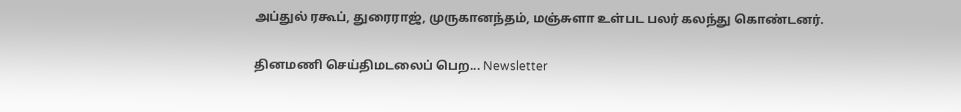அப்துல் ரகூப், துரைராஜ், முருகானந்தம், மஞ்சுளா உள்பட பலர் கலந்து கொண்டனர்.

தினமணி செய்திமடலைப் பெற... Newsletter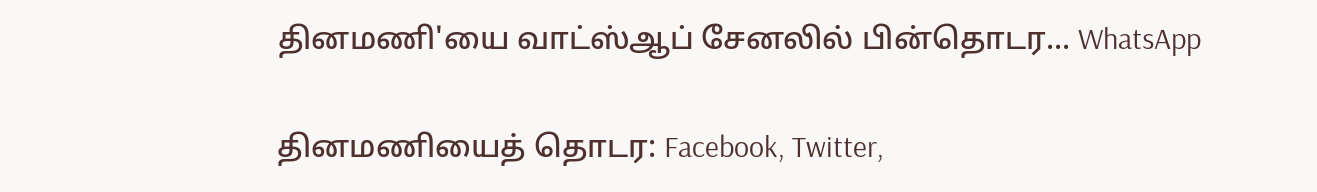தினமணி'யை வாட்ஸ்ஆப் சேனலில் பின்தொடர... WhatsApp

தினமணியைத் தொடர: Facebook, Twitter,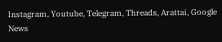Instagram, Youtube, Telegram, Threads, Arattai, Google News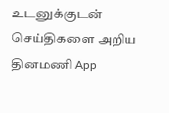உடனுக்குடன் செய்திகளை அறிய தினமணி App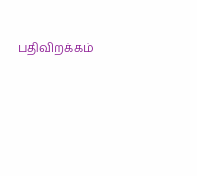பதிவிறக்கம்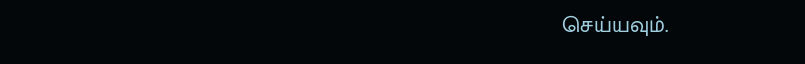செய்யவும்.